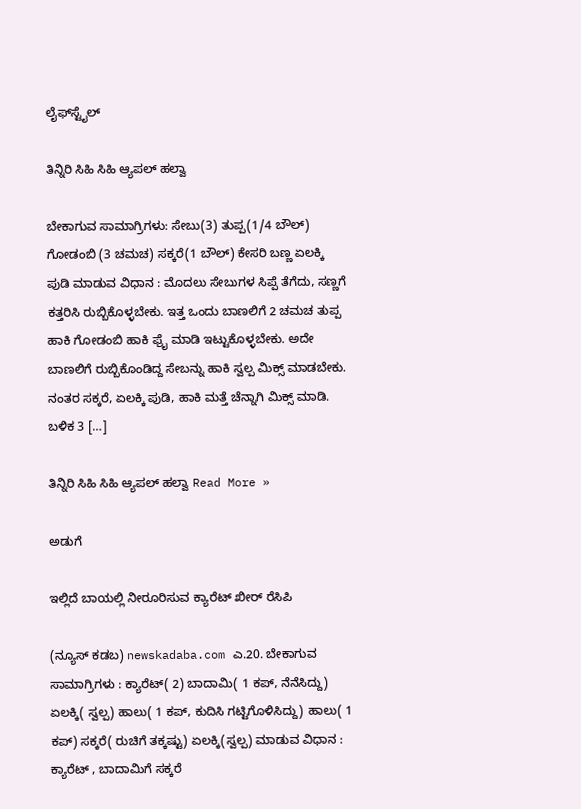ಲೈಫ್‍ಸ್ಟೈಲ್

ತಿನ್ನಿರಿ ಸಿಹಿ ಸಿಹಿ ಆ್ಯಪಲ್ ಹಲ್ವಾ

ಬೇಕಾಗುವ ಸಾಮಾಗ್ರಿಗಳು: ಸೇಬು(3) ತುಪ್ಪ(1/4 ಬೌಲ್) ಗೋಡಂಬಿ (3 ಚಮಚ) ಸಕ್ಕರೆ(1 ಬೌಲ್) ಕೇಸರಿ ಬಣ್ಣ ಏಲಕ್ಕಿ ಪುಡಿ ಮಾಡುವ ವಿಧಾನ : ಮೊದಲು ಸೇಬುಗಳ ಸಿಪ್ಪೆ ತೆಗೆದು, ಸಣ್ಣಗೆ ಕತ್ತರಿಸಿ ರುಬ್ಬಿಕೊಳ್ಳಬೇಕು. ಇತ್ತ ಒಂದು ಬಾಣಲಿಗೆ 2 ಚಮಚ ತುಪ್ಪ ಹಾಕಿ ಗೋಡಂಬಿ ಹಾಕಿ ಫ್ರೈ ಮಾಡಿ ಇಟ್ಟುಕೊಳ್ಳಬೇಕು. ಅದೇ ಬಾಣಲಿಗೆ ರುಬ್ಬಿಕೊಂಡಿದ್ದ ಸೇಬನ್ನು ಹಾಕಿ ಸ್ವಲ್ಪ ಮಿಕ್ಸ್ ಮಾಡಬೇಕು. ನಂತರ ಸಕ್ಕರೆ, ಏಲಕ್ಕಿ ಪುಡಿ, ಹಾಕಿ ಮತ್ತೆ ಚೆನ್ನಾಗಿ ಮಿಕ್ಸ್ ಮಾಡಿ. ಬಳಿಕ 3 […]

ತಿನ್ನಿರಿ ಸಿಹಿ ಸಿಹಿ ಆ್ಯಪಲ್ ಹಲ್ವಾ Read More »

ಅಡುಗೆ

ಇಲ್ಲಿದೆ ಬಾಯಲ್ಲಿ ನೀರೂರಿಸುವ ಕ್ಯಾರೆಟ್ ಖೀರ್ ರೆಸಿಪಿ

(ನ್ಯೂಸ್ ಕಡಬ) newskadaba.com ಎ.20. ಬೇಕಾಗುವ ಸಾಮಾಗ್ರಿಗಳು : ಕ್ಯಾರೆಟ್( 2) ಬಾದಾಮಿ( 1 ಕಪ್, ನೆನೆಸಿದ್ದು) ಏಲಕ್ಕಿ( ಸ್ವಲ್ಪ) ಹಾಲು( 1 ಕಪ್, ಕುದಿಸಿ ಗಟ್ಟಿಗೊಳಿಸಿದ್ದು) ಹಾಲು( 1 ಕಪ್) ಸಕ್ಕರೆ( ರುಚಿಗೆ ತಕ್ಕಷ್ಟು) ಏಲಕ್ಕಿ(ಸ್ವಲ್ಪ) ಮಾಡುವ ವಿಧಾನ : ಕ್ಯಾರೆಟ್ , ಬಾದಾಮಿಗೆ ಸಕ್ಕರೆ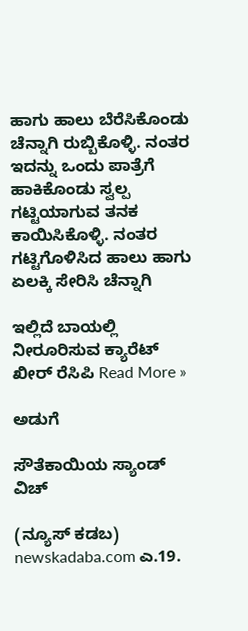ಹಾಗು ಹಾಲು ಬೆರೆಸಿಕೊಂಡು ಚೆನ್ನಾಗಿ ರುಬ್ಬಿಕೊಳ್ಳಿ. ನಂತರ ಇದನ್ನು ಒಂದು ಪಾತ್ರೆಗೆ ಹಾಕಿಕೊಂಡು ಸ್ವಲ್ಪ ಗಟ್ಟಿಯಾಗುವ ತನಕ ಕಾಯಿಸಿಕೊಳ್ಳಿ. ನಂತರ ಗಟ್ಟಿಗೊಳಿಸಿದ ಹಾಲು ಹಾಗು ಏಲಕ್ಕಿ ಸೇರಿಸಿ ಚೆನ್ನಾಗಿ

ಇಲ್ಲಿದೆ ಬಾಯಲ್ಲಿ ನೀರೂರಿಸುವ ಕ್ಯಾರೆಟ್ ಖೀರ್ ರೆಸಿಪಿ Read More »

ಅಡುಗೆ

ಸೌತೆಕಾಯಿಯ ಸ್ಯಾಂಡ್ ವಿಚ್

(ನ್ಯೂಸ್ ಕಡಬ) newskadaba.com ಎ.19.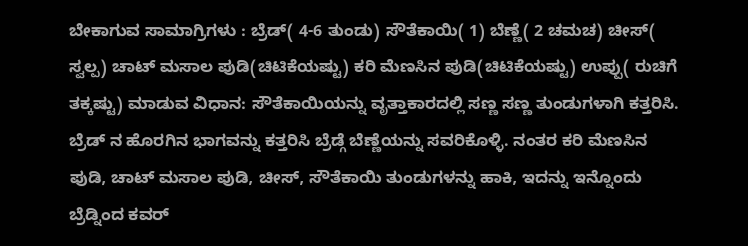ಬೇಕಾಗುವ ಸಾಮಾಗ್ರಿಗಳು : ಬ್ರೆಡ್( 4-6 ತುಂಡು) ಸೌತೆಕಾಯಿ( 1) ಬೆಣ್ಣೆ( 2 ಚಮಚ) ಚೀಸ್( ಸ್ವಲ್ಪ) ಚಾಟ್ ಮಸಾಲ ಪುಡಿ(ಚಿಟಿಕೆಯಷ್ಟು) ಕರಿ ಮೆಣಸಿನ ಪುಡಿ(ಚಿಟಿಕೆಯಷ್ಟು) ಉಪ್ಪು( ರುಚಿಗೆ ತಕ್ಕಷ್ಟು) ಮಾಡುವ ವಿಧಾನ: ಸೌತೆಕಾಯಿಯನ್ನು ವೃತ್ತಾಕಾರದಲ್ಲಿ ಸಣ್ಣ ಸಣ್ಣ ತುಂಡುಗಳಾಗಿ ಕತ್ತರಿಸಿ. ಬ್ರೆಡ್ ನ ಹೊರಗಿನ ಭಾಗವನ್ನು ಕತ್ತರಿಸಿ ಬ್ರೆಡ್ಗೆ ಬೆಣ್ಣೆಯನ್ನು ಸವರಿಕೊಳ್ಳಿ. ನಂತರ ಕರಿ ಮೆಣಸಿನ ಪುಡಿ, ಚಾಟ್ ಮಸಾಲ ಪುಡಿ, ಚೀಸ್, ಸೌತೆಕಾಯಿ ತುಂಡುಗಳನ್ನು ಹಾಕಿ, ಇದನ್ನು ಇನ್ನೊಂದು ಬ್ರೆಡ್ನಿಂದ ಕವರ್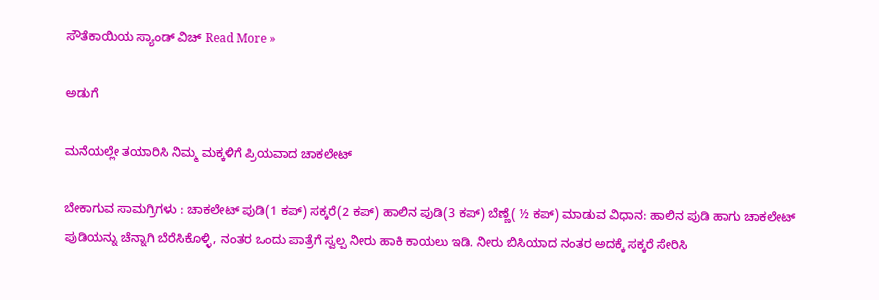ಸೌತೆಕಾಯಿಯ ಸ್ಯಾಂಡ್ ವಿಚ್ Read More »

ಅಡುಗೆ

ಮನೆಯಲ್ಲೇ ತಯಾರಿಸಿ ನಿಮ್ಮ ಮಕ್ಕಳಿಗೆ ಪ್ರಿಯವಾದ ಚಾಕಲೇಟ್

ಬೇಕಾಗುವ ಸಾಮಗ್ರಿಗಳು : ಚಾಕಲೇಟ್ ಪುಡಿ(1 ಕಪ್) ಸಕ್ಕರೆ(2 ಕಪ್) ಹಾಲಿನ ಪುಡಿ(3 ಕಪ್) ಬೆಣ್ಣೆ( ½ ಕಪ್) ಮಾಡುವ ವಿಧಾನ: ಹಾಲಿನ ಪುಡಿ ಹಾಗು ಚಾಕಲೇಟ್ ಪುಡಿಯನ್ನು ಚೆನ್ನಾಗಿ ಬೆರೆಸಿಕೊಳ್ಳಿ, ನಂತರ ಒಂದು ಪಾತ್ರೆಗೆ ಸ್ವಲ್ಪ ನೀರು ಹಾಕಿ ಕಾಯಲು ಇಡಿ. ನೀರು ಬಿಸಿಯಾದ ನಂತರ ಅದಕ್ಕೆ ಸಕ್ಕರೆ ಸೇರಿಸಿ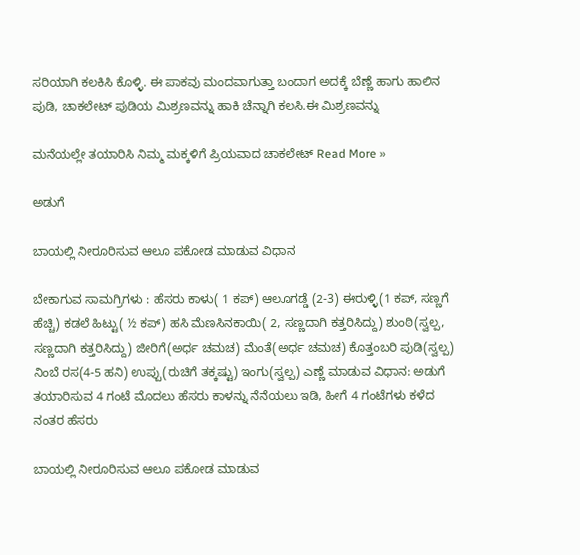ಸರಿಯಾಗಿ ಕಲಕಿಸಿ ಕೊಳ್ಳಿ. ಈ ಪಾಕವು ಮಂದವಾಗುತ್ತಾ ಬಂದಾಗ ಅದಕ್ಕೆ ಬೆಣ್ಣೆ ಹಾಗು ಹಾಲಿನ ಪುಡಿ, ಚಾಕಲೇಟ್ ಪುಡಿಯ ಮಿಶ್ರಣವನ್ನು ಹಾಕಿ ಚೆನ್ನಾಗಿ ಕಲಸಿ.ಈ ಮಿಶ್ರಣವನ್ನು

ಮನೆಯಲ್ಲೇ ತಯಾರಿಸಿ ನಿಮ್ಮ ಮಕ್ಕಳಿಗೆ ಪ್ರಿಯವಾದ ಚಾಕಲೇಟ್ Read More »

ಅಡುಗೆ

ಬಾಯಲ್ಲಿ ನೀರೂರಿಸುವ ಆಲೂ ಪಕೋಡ ಮಾಡುವ ವಿಧಾನ

ಬೇಕಾಗುವ ಸಾಮಗ್ರಿಗಳು : ಹೆಸರು ಕಾಳು( 1 ಕಪ್) ಆಲೂಗಡ್ಡೆ (2-3) ಈರುಳ್ಳಿ(1 ಕಪ್, ಸಣ್ಣಗೆ ಹೆಚ್ಚಿ) ಕಡಲೆ ಹಿಟ್ಟು( ½ ಕಪ್) ಹಸಿ ಮೆಣಸಿನಕಾಯಿ( 2, ಸಣ್ಣದಾಗಿ ಕತ್ತರಿಸಿದ್ದು) ಶುಂಠಿ(ಸ್ವಲ್ಪ, ಸಣ್ಣದಾಗಿ ಕತ್ತರಿಸಿದ್ದು) ಜೀರಿಗೆ(ಅರ್ಧ ಚಮಚ) ಮೆಂತೆ(ಅರ್ಧ ಚಮಚ) ಕೊತ್ತಂಬರಿ ಪುಡಿ(ಸ್ವಲ್ಪ) ನಿಂಬೆ ರಸ(4-5 ಹನಿ) ಉಪ್ಪು(ರುಚಿಗೆ ತಕ್ಕಷ್ಟು) ಇಂಗು(ಸ್ವಲ್ಪ) ಎಣ್ಣೆ ಮಾಡುವ ವಿಧಾನ: ಅಡುಗೆ ತಯಾರಿಸುವ 4 ಗಂಟೆ ಮೊದಲು ಹೆಸರು ಕಾಳನ್ನು ನೆನೆಯಲು ಇಡಿ, ಹೀಗೆ 4 ಗಂಟೆಗಳು ಕಳೆದ ನಂತರ ಹೆಸರು

ಬಾಯಲ್ಲಿ ನೀರೂರಿಸುವ ಆಲೂ ಪಕೋಡ ಮಾಡುವ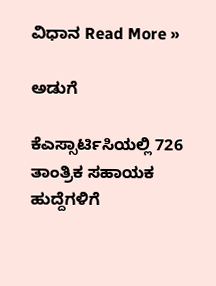ವಿಧಾನ Read More »

ಅಡುಗೆ

ಕೆಎಸ್ಸಾರ್ಟಿಸಿಯಲ್ಲಿ 726 ತಾಂತ್ರಿಕ ಸಹಾಯಕ ಹುದ್ದೆಗಳಿಗೆ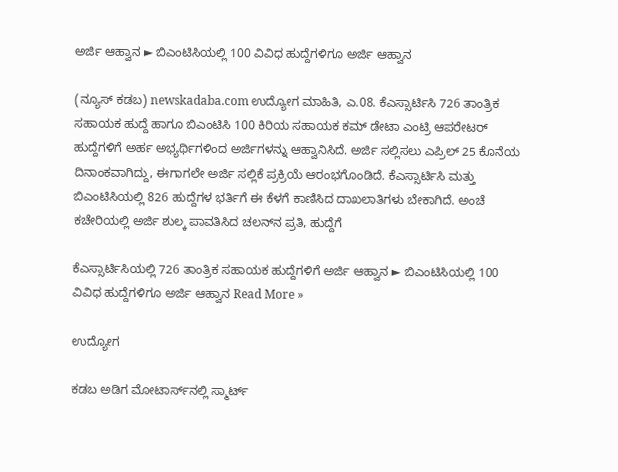ಅರ್ಜಿ‌ ಆಹ್ವಾನ ► ಬಿಎಂಟಿಸಿಯಲ್ಲಿ 100 ವಿವಿಧ ಹುದ್ದೆಗಳಿಗೂ ಅರ್ಜಿ ಆಹ್ವಾನ

(ನ್ಯೂಸ್ ಕಡಬ) newskadaba.com ಉದ್ಯೋಗ ಮಾಹಿತಿ, ಎ.08. ಕೆಎಸ್ಸಾರ್ಟಿಸಿ 726 ತಾಂತ್ರಿಕ ಸಹಾಯಕ ಹುದ್ದೆ ಹಾಗೂ ಬಿಎಂಟಿಸಿ 100 ಕಿರಿಯ ಸಹಾಯಕ ಕಮ್‌ ಡೇಟಾ ಎಂಟ್ರಿ ಆಪರೇಟರ್‌ ಹುದ್ದೆಗಳಿಗೆ ಅರ್ಹ ಅಭ್ಯರ್ಥಿಗಳಿಂದ ಅರ್ಜಿಗಳನ್ನು ಆಹ್ವಾನಿಸಿದೆ. ಅರ್ಜಿ ಸಲ್ಲಿಸಲು ಎಪ್ರಿಲ್ 25 ಕೊನೆಯ ದಿನಾಂಕವಾಗಿದ್ದು, ಈಗಾಗಲೇ ಅರ್ಜಿ ಸಲ್ಲಿಕೆ ಪ್ರಕ್ರಿಯೆ ಆರಂಭಗೊಂಡಿದೆ. ಕೆಎಸ್ಸಾರ್ಟಿಸಿ ಮತ್ತು ಬಿಎಂಟಿಸಿಯಲ್ಲಿ 826 ಹುದ್ದೆಗಳ ಭರ್ತಿಗೆ ಈ ಕೆಳಗೆ ಕಾಣಿಸಿದ ದಾಖಲಾತಿಗಳು ಬೇಕಾಗಿದೆ. ಅಂಚೆ ಕಚೇರಿಯಲ್ಲಿ ಅರ್ಜಿ ಶುಲ್ಕ ಪಾವತಿಸಿದ ಚಲನ್‌ನ ಪ್ರತಿ, ಹುದ್ದೆಗೆ

ಕೆಎಸ್ಸಾರ್ಟಿಸಿಯಲ್ಲಿ 726 ತಾಂತ್ರಿಕ ಸಹಾಯಕ ಹುದ್ದೆಗಳಿಗೆ ಅರ್ಜಿ‌ ಆಹ್ವಾನ ► ಬಿಎಂಟಿಸಿಯಲ್ಲಿ 100 ವಿವಿಧ ಹುದ್ದೆಗಳಿಗೂ ಅರ್ಜಿ ಆಹ್ವಾನ Read More »

ಉದ್ಯೋಗ

ಕಡಬ ಅಡಿಗ ಮೋಟಾರ್ಸ್‌ನಲ್ಲಿ ಸ್ಮಾರ್ಟ್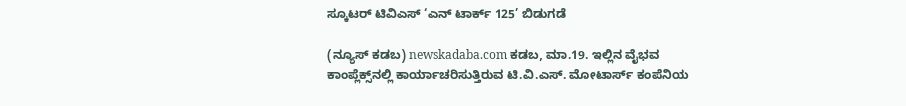ಸ್ಕೂಟರ್ ಟಿವಿಎಸ್ ‘ಎನ್ ಟಾರ್ಕ್ 125’ ಬಿಡುಗಡೆ

(ನ್ಯೂಸ್ ಕಡಬ) newskadaba.com ಕಡಬ, ಮಾ.19. ಇಲ್ಲಿನ ವೈಭವ ಕಾಂಪ್ಲೆಕ್ಸ್‌ನಲ್ಲಿ ಕಾರ್ಯಾಚರಿಸುತ್ತಿರುವ ಟಿ.ವಿ.ಎಸ್. ಮೋಟಾರ್ಸ್‌ ಕಂಪೆನಿಯ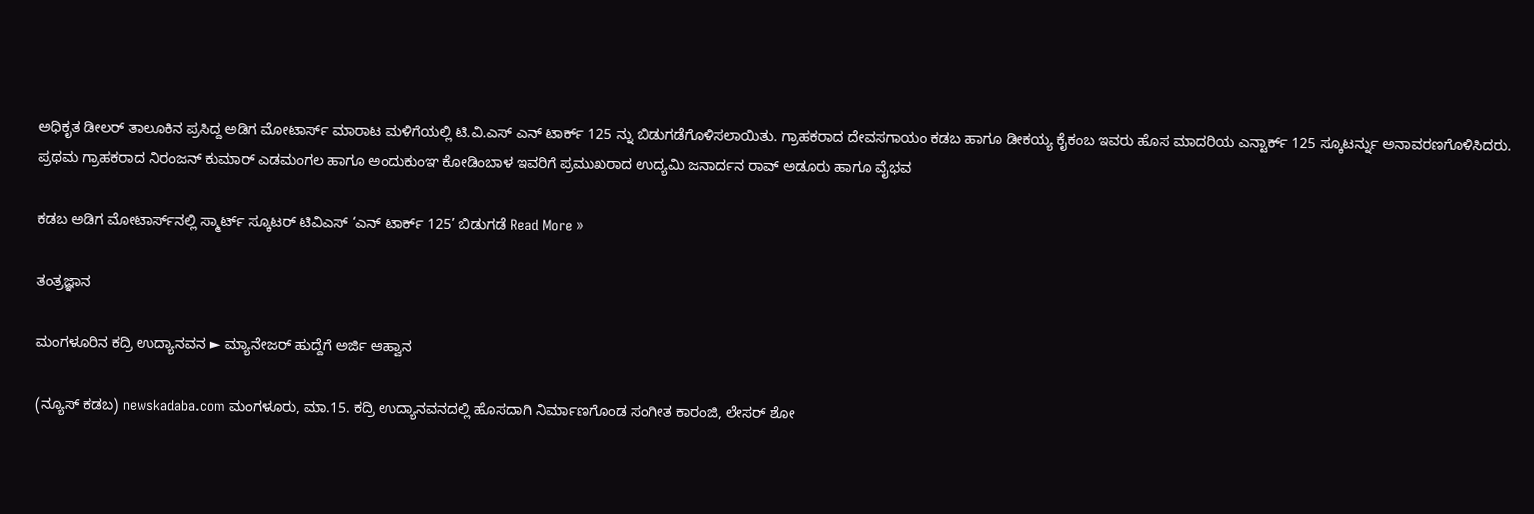ಅಧಿಕೃತ ಡೀಲರ್ ತಾಲೂಕಿನ ಪ್ರಸಿದ್ದ ಅಡಿಗ ಮೋಟಾರ್ಸ್‌ ಮಾರಾಟ ಮಳಿಗೆಯಲ್ಲಿ ಟಿ.ವಿ.ಎಸ್ ಎನ್ ಟಾರ್ಕ್ 125 ನ್ನು ಬಿಡುಗಡೆಗೊಳಿಸಲಾಯಿತು. ಗ್ರಾಹಕರಾದ ದೇವಸಗಾಯಂ ಕಡಬ ಹಾಗೂ ಡೀಕಯ್ಯ ಕೈಕಂಬ ಇವರು ಹೊಸ ಮಾದರಿಯ ಎನ್ಟಾರ್ಕ್ 125 ಸ್ಕೂಟರ್ನ್ನು ಅನಾವರಣಗೊಳಿಸಿದರು. ಪ್ರಥಮ ಗ್ರಾಹಕರಾದ ನಿರಂಜನ್ ಕುಮಾರ್ ಎಡಮಂಗಲ ಹಾಗೂ ಅಂದುಕುಂಞ ಕೋಡಿಂಬಾಳ ಇವರಿಗೆ ಪ್ರಮುಖರಾದ ಉದ್ಯಮಿ ಜನಾರ್ದನ ರಾವ್ ಅಡೂರು ಹಾಗೂ ವೈಭವ

ಕಡಬ ಅಡಿಗ ಮೋಟಾರ್ಸ್‌ನಲ್ಲಿ ಸ್ಮಾರ್ಟ್ ಸ್ಕೂಟರ್ ಟಿವಿಎಸ್ ‘ಎನ್ ಟಾರ್ಕ್ 125’ ಬಿಡುಗಡೆ Read More »

ತಂತ್ರಜ್ಞಾನ

ಮಂಗಳೂರಿನ ಕದ್ರಿ ಉದ್ಯಾನವನ ► ಮ್ಯಾನೇಜರ್ ಹುದ್ದೆಗೆ ಅರ್ಜಿ ಆಹ್ವಾನ

(ನ್ಯೂಸ್ ಕಡಬ) newskadaba.com ಮಂಗಳೂರು, ಮಾ.15. ಕದ್ರಿ ಉದ್ಯಾನವನದಲ್ಲಿ ಹೊಸದಾಗಿ ನಿರ್ಮಾಣಗೊಂಡ ಸಂಗೀತ ಕಾರಂಜಿ, ಲೇಸರ್ ಶೋ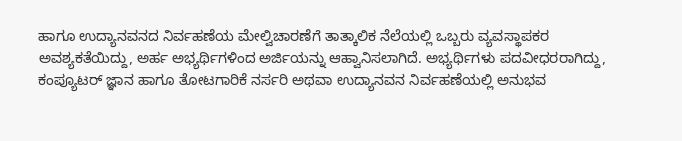ಹಾಗೂ ಉದ್ಯಾನವನದ ನಿರ್ವಹಣೆಯ ಮೇಲ್ವಿಚಾರಣೆಗೆ ತಾತ್ಕಾಲಿಕ ನೆಲೆಯಲ್ಲಿ ಒಬ್ಬರು ವ್ಯವಸ್ಥಾಪಕರ ಅವಶ್ಯಕತೆಯಿದ್ದು, ಅರ್ಹ ಅಭ್ಯರ್ಥಿಗಳಿಂದ ಅರ್ಜಿಯನ್ನು ಆಹ್ವಾನಿಸಲಾಗಿದೆ. ಅಭ್ಯರ್ಥಿಗಳು ಪದವೀಧರರಾಗಿದ್ದು, ಕಂಪ್ಯೂಟರ್ ಜ್ಞಾನ ಹಾಗೂ ತೋಟಗಾರಿಕೆ ನರ್ಸರಿ ಅಥವಾ ಉದ್ಯಾನವನ ನಿರ್ವಹಣೆಯಲ್ಲಿ ಅನುಭವ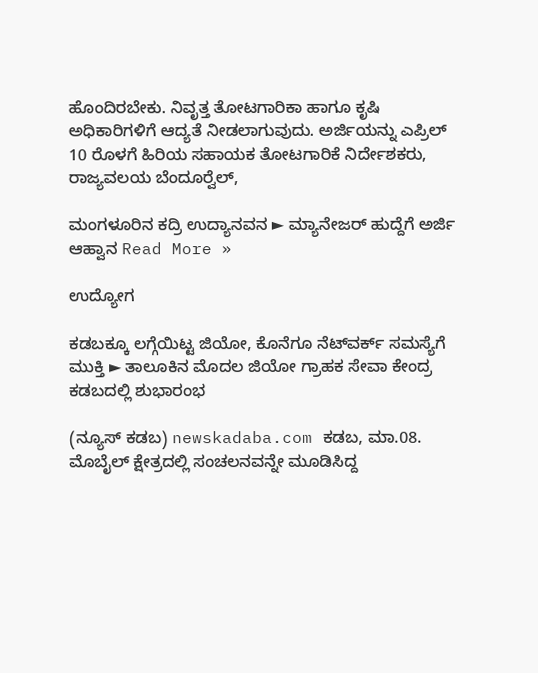ಹೊಂದಿರಬೇಕು. ನಿವೃತ್ತ ತೋಟಗಾರಿಕಾ ಹಾಗೂ ಕೃಷಿ ಅಧಿಕಾರಿಗಳಿಗೆ ಆದ್ಯತೆ ನೀಡಲಾಗುವುದು. ಅರ್ಜಿಯನ್ನು ಎಪ್ರಿಲ್ 10 ರೊಳಗೆ ಹಿರಿಯ ಸಹಾಯಕ ತೋಟಗಾರಿಕೆ ನಿರ್ದೇಶಕರು, ರಾಜ್ಯವಲಯ ಬೆಂದೂರ್‍ವೆಲ್,

ಮಂಗಳೂರಿನ ಕದ್ರಿ ಉದ್ಯಾನವನ ► ಮ್ಯಾನೇಜರ್ ಹುದ್ದೆಗೆ ಅರ್ಜಿ ಆಹ್ವಾನ Read More »

ಉದ್ಯೋಗ

ಕಡಬಕ್ಕೂ ಲಗ್ಗೆಯಿಟ್ಟ ಜಿಯೋ, ಕೊನೆಗೂ ನೆಟ್‌ವರ್ಕ್ ಸಮಸ್ಯೆಗೆ ಮುಕ್ತಿ ► ತಾಲೂಕಿನ ಮೊದಲ ಜಿಯೋ ಗ್ರಾಹಕ ಸೇವಾ ಕೇಂದ್ರ ಕಡಬದಲ್ಲಿ ಶುಭಾರಂಭ

(ನ್ಯೂಸ್ ಕಡಬ) newskadaba.com ಕಡಬ, ಮಾ.08. ಮೊಬೈಲ್ ಕ್ಷೇತ್ರದಲ್ಲಿ ಸಂಚಲನವನ್ನೇ ಮೂಡಿಸಿದ್ದ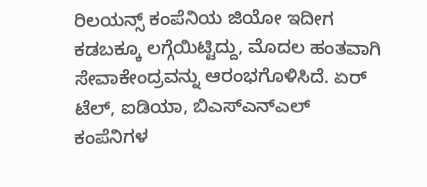ರಿಲಯನ್ಸ್ ಕಂಪೆನಿಯ ಜಿಯೋ ಇದೀಗ ಕಡಬಕ್ಕೂ ಲಗ್ಗೆಯಿಟ್ಟಿದ್ದು, ಮೊದಲ ಹಂತವಾಗಿ ಸೇವಾಕೇಂದ್ರವನ್ನು ಆರಂಭಗೊಳಿಸಿದೆ. ಏರ್ ಟೆಲ್, ಐಡಿಯಾ, ಬಿಎಸ್ಎನ್ಎಲ್ ಕಂಪೆನಿಗಳ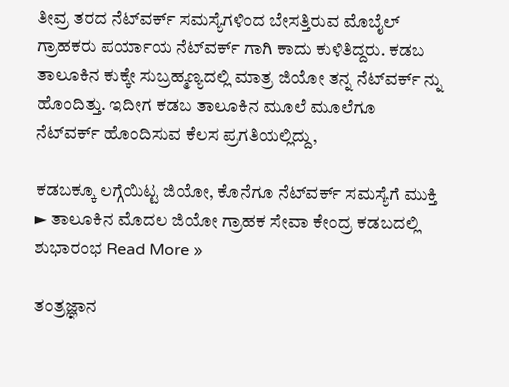ತೀವ್ರ ತರದ ನೆಟ್‌ವರ್ಕ್ ಸಮಸ್ಯೆಗಳಿಂದ ಬೇಸತ್ತಿರುವ ಮೊಬೈಲ್ ಗ್ರಾಹಕರು ಪರ್ಯಾಯ ನೆಟ್‌ವರ್ಕ್ ಗಾಗಿ ಕಾದು ಕುಳಿತಿದ್ದರು‌. ಕಡಬ ತಾಲೂಕಿನ ಕುಕ್ಕೇ ಸುಬ್ರಹ್ಮಣ್ಯದಲ್ಲಿ ಮಾತ್ರ ಜಿಯೋ ತನ್ನ ನೆಟ್‌ವರ್ಕ್ ನ್ನು ಹೊಂದಿತ್ತು. ಇದೀಗ ಕಡಬ ತಾಲೂಕಿನ ಮೂಲೆ ಮೂಲೆಗೂ ನೆಟ್‌ವರ್ಕ್ ಹೊಂದಿಸುವ ಕೆಲಸ ಪ್ರಗತಿಯಲ್ಲಿದ್ದು,

ಕಡಬಕ್ಕೂ ಲಗ್ಗೆಯಿಟ್ಟ ಜಿಯೋ, ಕೊನೆಗೂ ನೆಟ್‌ವರ್ಕ್ ಸಮಸ್ಯೆಗೆ ಮುಕ್ತಿ ► ತಾಲೂಕಿನ ಮೊದಲ ಜಿಯೋ ಗ್ರಾಹಕ ಸೇವಾ ಕೇಂದ್ರ ಕಡಬದಲ್ಲಿ ಶುಭಾರಂಭ Read More »

ತಂತ್ರಜ್ಞಾನ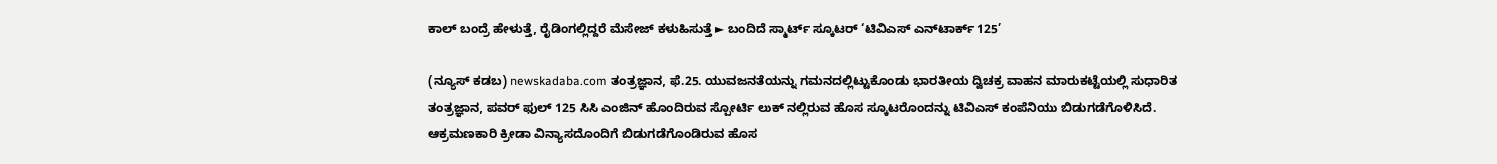ಕಾಲ್ ಬಂದ್ರೆ ಹೇಳುತ್ತೆ, ರೈಡಿಂಗಲ್ಲಿದ್ದರೆ ಮೆಸೇಜ್ ಕಳುಹಿಸುತ್ತೆ ► ಬಂದಿದೆ ಸ್ಮಾರ್ಟ್ ಸ್ಕೂಟರ್ ‘ಟಿವಿಎಸ್ ಎನ್‌ಟಾರ್ಕ್ 125’

(ನ್ಯೂಸ್ ಕಡಬ) newskadaba.com ತಂತ್ರಜ್ಞಾನ, ಫೆ.25. ಯುವಜನತೆಯನ್ನು ಗಮನದಲ್ಲಿಟ್ಟುಕೊಂಡು ಭಾರತೀಯ ದ್ವಿಚಕ್ರ ವಾಹನ ಮಾರುಕಟ್ಟೆಯಲ್ಲಿ ಸುಧಾರಿತ ತಂತ್ರಜ್ಞಾನ, ಪವರ್ ಫುಲ್ 125 ಸಿಸಿ ಎಂಜಿನ್ ಹೊಂದಿರುವ ಸ್ಪೋರ್ಟಿ ಲುಕ್ ನಲ್ಲಿರುವ ಹೊಸ ಸ್ಕೂಟರೊಂದನ್ನು ಟಿವಿಎಸ್ ಕಂಪೆನಿಯು ಬಿಡುಗಡೆಗೊಳಿಸಿದೆ.   ಆಕ್ರಮಣಕಾರಿ ಕ್ರೀಡಾ ವಿನ್ಯಾಸದೊಂದಿಗೆ ಬಿಡುಗಡೆಗೊಂಡಿರುವ ಹೊಸ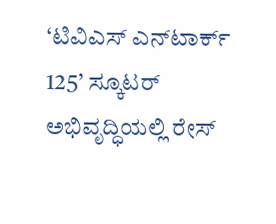‘ಟಿವಿಎಸ್ ಎನ್‌ಟಾರ್ಕ್ 125’ ಸ್ಕೂಟರ್‌ ಅಭಿವೃದ್ಧಿಯಲ್ಲಿ ರೇಸ್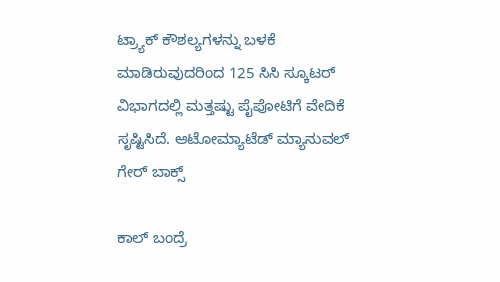ಟ್ರ್ಯಾಕ್‌ ಕೌಶಲ್ಯಗಳನ್ನು ಬಳಕೆ ಮಾಡಿರುವುದರಿಂದ 125 ಸಿಸಿ ಸ್ಕೂಟರ್ ವಿಭಾಗದಲ್ಲಿ ಮತ್ತಷ್ಟು ಪೈಪೋಟಿಗೆ ವೇದಿಕೆ ಸೃಷ್ಟಿಸಿದೆ. ಆಟೋಮ್ಯಾಟೆಡ್ ಮ್ಯಾನುವಲ್ ಗೇರ್ ಬಾಕ್ಸ್

ಕಾಲ್ ಬಂದ್ರೆ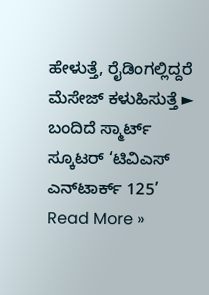ಹೇಳುತ್ತೆ, ರೈಡಿಂಗಲ್ಲಿದ್ದರೆ ಮೆಸೇಜ್ ಕಳುಹಿಸುತ್ತೆ ► ಬಂದಿದೆ ಸ್ಮಾರ್ಟ್ ಸ್ಕೂಟರ್ ‘ಟಿವಿಎಸ್ ಎನ್‌ಟಾರ್ಕ್ 125’ Read More »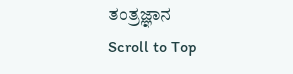ತಂತ್ರಜ್ಞಾನ
Scroll to Top